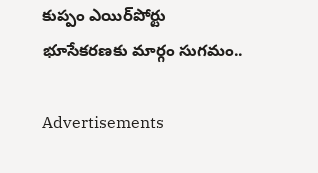కుప్పం ఎయిర్‌పోర్టు భూసేకరణకు మార్గం సుగమం..

Advertisements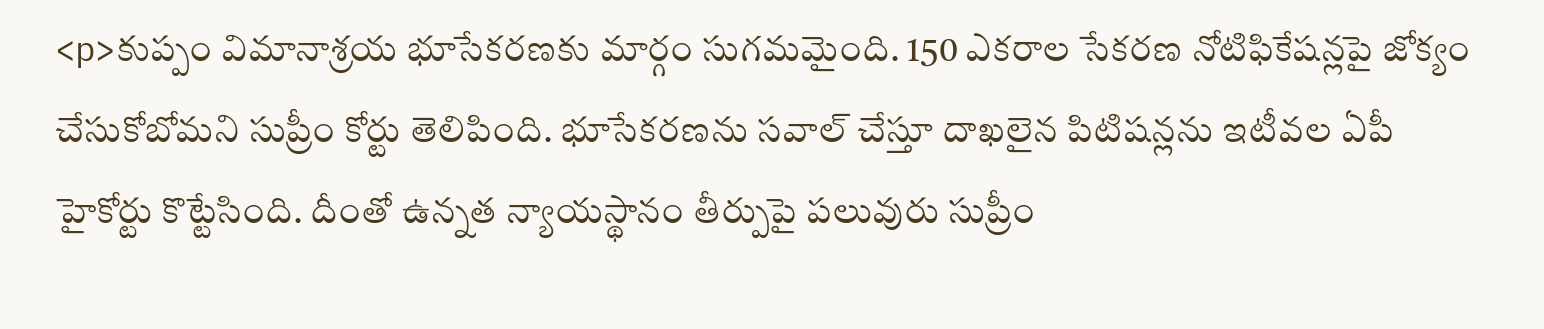<p>కుప్పం విమానాశ్రయ భూసేకరణకు మార్గం సుగమమైంది. 150 ఎకరాల సేకరణ నోటిఫికేషన్లపై జోక్యం చేసుకోబోమని సుప్రీం కోర్టు తెలిపింది. భూసేకరణను సవాల్‌ చేస్తూ దాఖలైన పిటిషన్లను ఇటీవల ఏపీ హైకోర్టు కొట్టేసింది. దీంతో ఉన్నత న్యాయస్థానం తీర్పుపై పలువురు సుప్రీం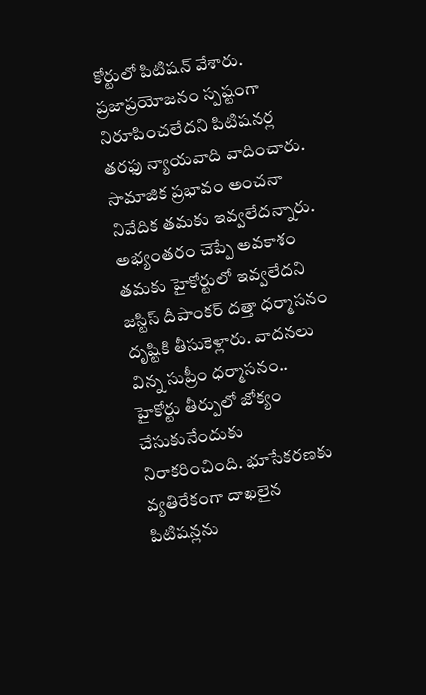కోర్టులో పిటిషన్‌ వేశారు. ప్రజాప్రయోజనం స్పష్టంగా నిరూపించలేదని పిటిషనర్ల తరఫు న్యాయవాది వాదించారు. సామాజిక ప్రభావం అంచనా నివేదిక తమకు ఇవ్వలేదన్నారు. అభ్యంతరం చెప్పే అవకాశం తమకు హైకోర్టులో ఇవ్వలేదని జస్టిస్‌ దీపాంకర్‌ దత్తా ధర్మాసనం దృష్టికి తీసుకెళ్లారు. వాదనలు విన్న సుప్రీం ధర్మాసనం.. హైకోర్టు తీర్పులో జోక్యం చేసుకునేందుకు నిరాకరించింది. భూసేకరణకు వ్యతిరేకంగా దాఖలైన పిటిషన్లను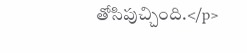తోసిపుచ్చింది.</p>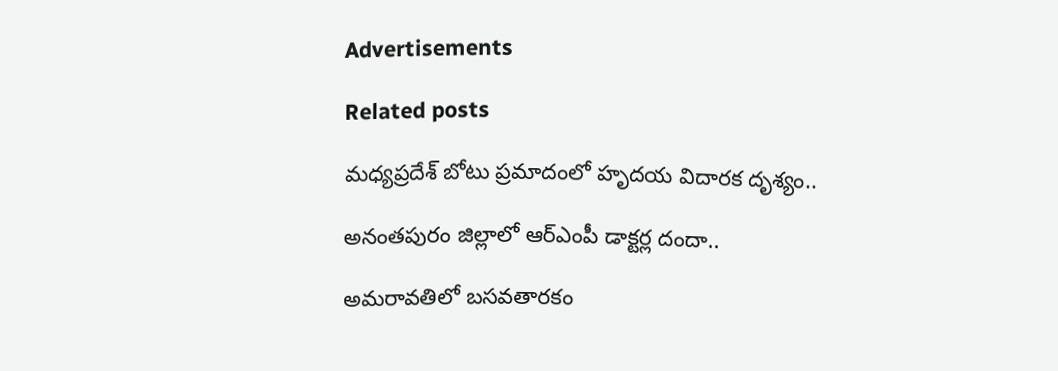Advertisements

Related posts

మధ్యప్రదేశ్ బోటు ప్రమాదంలో హృదయ విదారక దృశ్యం..

అనంతపురం జిల్లాలో ఆర్‌ఎంపీ డాక్టర్ల దందా..

అమరావతిలో బసవతారకం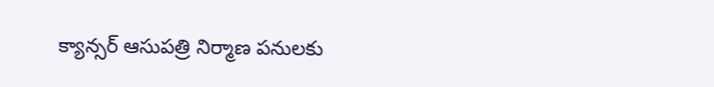క్యాన్సర్ ఆసుపత్రి నిర్మాణ పనులకు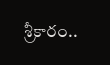శ్రీకారం..